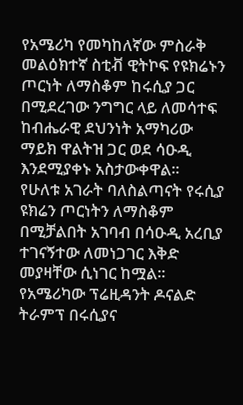የአሜሪካ የመካከለኛው ምስራቅ መልዕክተኛ ስቲቭ ዊትኮፍ የዩክሬኑን ጦርነት ለማስቆም ከሩሲያ ጋር በሚደረገው ንግግር ላይ ለመሳተፍ ከብሔራዊ ደህንነት አማካሪው ማይክ ዋልትዝ ጋር ወደ ሳዑዲ እንደሚያቀኑ አስታውቀዋል፡፡
የሁለቱ አገራት ባለስልጣናት የሩሲያ ዩክሬን ጦርነትን ለማስቆም በሚቻልበት አገባብ በሳዑዲ አረቢያ ተገናኝተው ለመነጋገር እቅድ መያዛቸው ሲነገር ከሟል፡፡
የአሜሪካው ፕሬዚዳንት ዶናልድ ትራምፕ በሩሲያና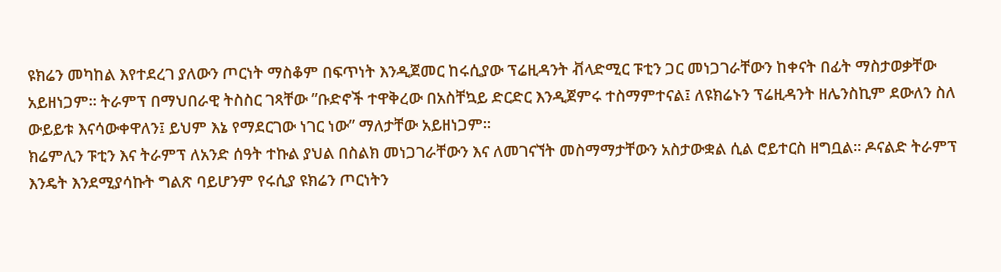ዩክሬን መካከል እየተደረገ ያለውን ጦርነት ማስቆም በፍጥነት እንዲጀመር ከሩሲያው ፕሬዚዳንት ቭላድሚር ፑቲን ጋር መነጋገራቸውን ከቀናት በፊት ማስታወቃቸው አይዘነጋም። ትራምፕ በማህበራዊ ትስስር ገጻቸው ”ቡድኖች ተዋቅረው በአስቸኳይ ድርድር እንዲጀምሩ ተስማምተናል፤ ለዩክሬኑን ፕሬዚዳንት ዘሌንስኪም ደውለን ስለ ውይይቱ እናሳውቀዋለን፤ ይህም እኔ የማደርገው ነገር ነው” ማለታቸው አይዘነጋም፡፡
ክሬምሊን ፑቲን እና ትራምፕ ለአንድ ሰዓት ተኩል ያህል በስልክ መነጋገራቸውን እና ለመገናኘት መስማማታቸውን አስታውቋል ሲል ሮይተርስ ዘግቧል። ዶናልድ ትራምፕ እንዴት እንደሚያሳኩት ግልጽ ባይሆንም የሩሲያ ዩክሬን ጦርነትን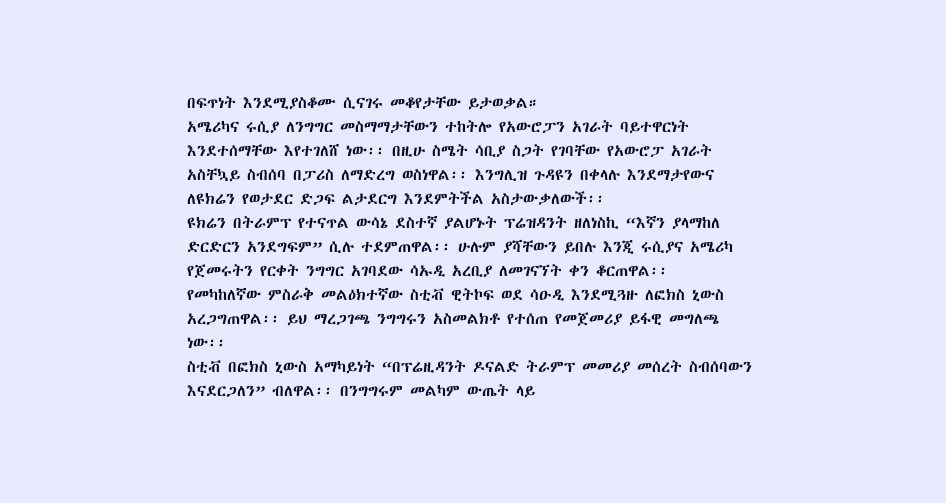በፍጥነት እንደሚያስቆሙ ሲናገሩ መቆየታቸው ይታወቃል።
አሜሪካና ሩሲያ ለንግግር መስማማታቸውን ተከትሎ የአውሮፓን አገራት ባይተዋርነት እንደተሰማቸው እየተገለሸ ነው፡፡ በዚሁ ስሜት ሳቢያ ስጋት የገባቸው የአውሮፓ አገራት አስቸኳይ ስብሰባ በፓሪስ ለማድረግ ወስነዋል፡፡ እንግሊዝ ጉዳዩን በቀላሉ እንደማታየውና ለዩክሬን የወታደር ድጋፍ ልታደርግ እንደምትችል አስታውቃለውች፡፡
ዩክሬን በትራምፕ የተናጥል ውሳኔ ደስተኛ ያልሆኑት ፕሬዝዳንት ዘለነስኪ “እኛን ያላማከለ ድርድርን አንደግፍም” ሲሉ ተደምጠዋል፡፡ ሁሉም ያሻቸውን ይበሉ እንጂ ሩሲያና አሜሪካ የጀመሩትን የርቀት ንግግር አገባደው ሳኡዲ አረቢያ ለመገናኘት ቀን ቆርጠዋል፡፡
የመካከለኛው ምስራቅ መልዕክተኛው ስቲቭ ዊትኮፍ ወደ ሳዑዲ እንደሚጓዙ ለፎክስ ኒውስ አረጋግጠዋል፡፡ ይህ ማረጋገጫ ንግግሩን አስመልክቶ የተሰጠ የመጀመሪያ ይፋዊ መግለጫ ነው፡፡
ስቲቭ በፎክስ ኒውስ አማካይነት “በፕሬዚዳንት ዶናልድ ትራምፕ መመሪያ መሰረት ስብሰባውን እናደርጋለን” ብለዋል፡፡ በንግግሩም መልካም ውጤት ላይ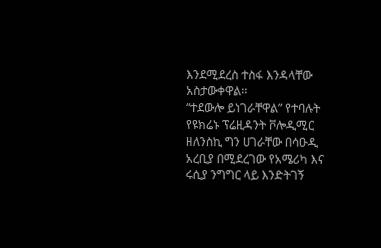እንደሚደረስ ተስፋ እንዳላቸው አስታውቀዋል፡፡
“ተደውሎ ይነገራቸዋል” የተባሉት የዩክሬኑ ፕሬዚዳንት ቮሎዲሚር ዘለንስኪ ግን ሀገራቸው በሳዑዲ አረቢያ በሚደረገው የአሜሪካ እና ሩሲያ ንግግር ላይ እንድትገኝ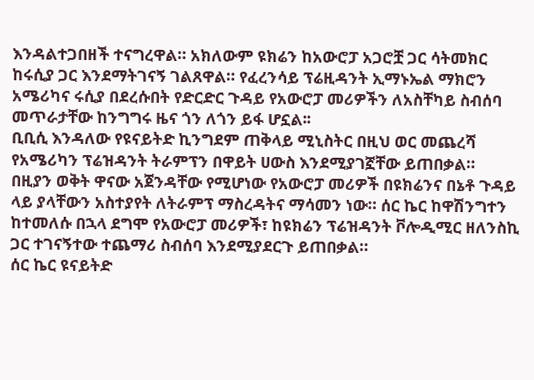እንዳልተጋበዘች ተናግረዋል። አክለውም ዩክሬን ከአውሮፓ አጋሮቿ ጋር ሳትመክር ከሩሲያ ጋር እንደማትገናኝ ገልጸዋል። የፈረንሳይ ፕሬዚዳንት ኢማኑኤል ማክሮን አሜሪካና ሩሲያ በደረሱበት የድርድር ጉዳይ የአውሮፓ መሪዎችን ለአስቸካይ ስብሰባ መጥራታቸው ከንግግሩ ዜና ጎን ለጎን ይፋ ሆኗል፡፡
ቢቢሲ እንዳለው የዩናይትድ ኪንግደም ጠቅላይ ሚኒስትር በዚህ ወር መጨረሻ የአሜሪካን ፕሬዝዳንት ትራምፕን በዋይት ሀውስ እንደሚያገኟቸው ይጠበቃል።
በዚያን ወቅት ዋናው አጀንዳቸው የሚሆነው የአውሮፓ መሪዎች በዩክሬንና በኔቶ ጉዳይ ላይ ያላቸውን አስተያየት ለትራምፕ ማስረዳትና ማሳመን ነው። ሰር ኬር ከዋሽንግተን ከተመለሱ በኋላ ደግሞ የአውሮፓ መሪዎች፣ ከዩክሬን ፕሬዝዳንት ቮሎዲሚር ዘለንስኪ ጋር ተገናኝተው ተጨማሪ ስብሰባ እንደሚያደርጉ ይጠበቃል።
ሰር ኬር ዩናይትድ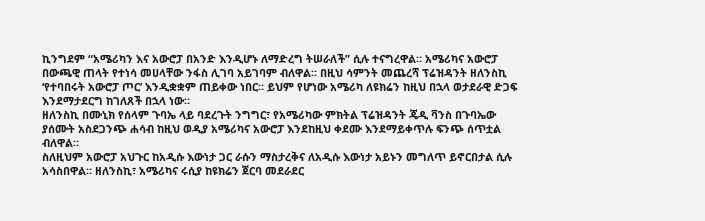ኪንግደም “አሜሪካን እና አውሮፓ በአንድ እንዲሆኑ ለማድረግ ትሠራለች” ሲሉ ተናግረዋል። አሜሪካና አውሮፓ በውጫዊ ጠላት የተነሳ መሀላቸው ንፋስ ሊገባ አይገባም ብለዋል። በዚህ ሳምንት መጨረሻ ፕሬዝዳንት ዘለንስኪ ‘የተባበሩት አውሮፓ ጦር’ እንዲቋቋም ጠይቀው ነበር። ይህም የሆነው አሜሪካ ለዩክሬን ከዚህ በኋላ ወታደራዊ ድጋፍ እንደማታደርግ ከገለጸች በኋላ ነው።
ዘለንስኪ በሙኒክ የሰላም ጉባኤ ላይ ባደረጉት ንግግር፣ የአሜሪካው ምክትል ፕሬዝዳንት ጄዲ ቫንስ በጉባኤው ያሰሙት አስደጋንጭ ሐሳብ ከዚህ ወዲያ አሜሪካና አውሮፓ እንደከዚህ ቀደሙ እንደማይቀጥሉ ፍንጭ ሰጥቷል ብለዋል።
ስለዚህም አውሮፓ አህጉር ከአዲሱ እውነታ ጋር ራሱን ማስታረቅና ለአዲሱ እውነታ አይኑን መግለጥ ይኖርበታል ሲሉ አሳስበዋል። ዘለንስኪ፣ አሜሪካና ሩሲያ ከዩክሬን ጀርባ መደራደር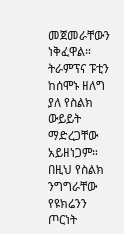መጀመራቸውን ነቅፈዋል።
ትራምፕና ፑቲን ከሰሞኑ ዘለግ ያለ የስልክ ውይይት ማድረጋቸው አይዘነጋም። በዚህ የስልክ ንግግራቸው የዩክሬንን ጦርነት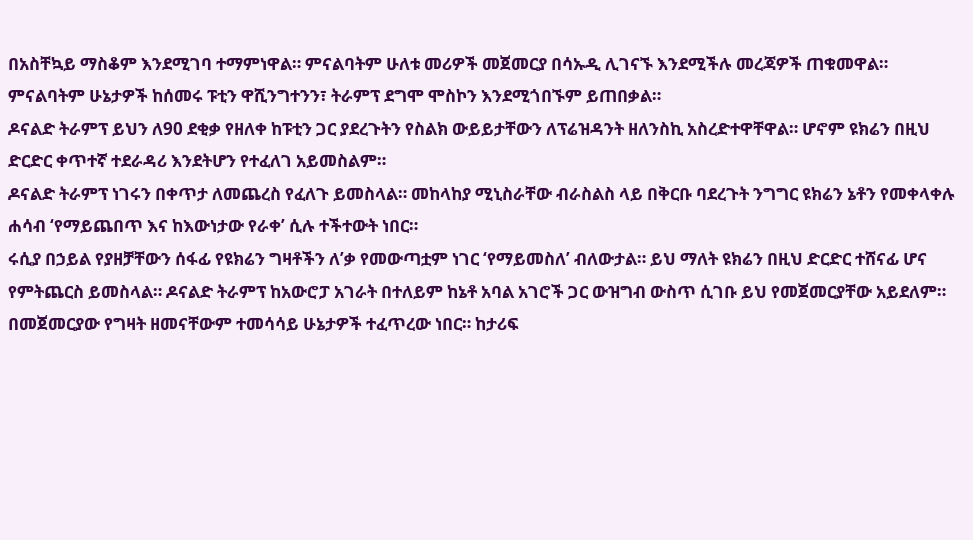በአስቸኳይ ማስቆም እንደሚገባ ተማምነዋል። ምናልባትም ሁለቱ መሪዎች መጀመርያ በሳኡዲ ሊገናኙ እንደሚችሉ መረጃዎች ጠቁመዋል። ምናልባትም ሁኔታዎች ከሰመሩ ፑቲን ዋሺንግተንን፣ ትራምፕ ደግሞ ሞስኮን እንደሚጎበኙም ይጠበቃል።
ዶናልድ ትራምፕ ይህን ለ90 ደቂቃ የዘለቀ ከፑቲን ጋር ያደረጉትን የስልክ ውይይታቸውን ለፕሬዝዳንት ዘለንስኪ አስረድተዋቸዋል። ሆኖም ዩክሬን በዚህ ድርድር ቀጥተኛ ተደራዳሪ እንደትሆን የተፈለገ አይመስልም።
ዶናልድ ትራምፕ ነገሩን በቀጥታ ለመጨረስ የፈለጉ ይመስላል። መከላከያ ሚኒስራቸው ብራስልስ ላይ በቅርቡ ባደረጉት ንግግር ዩክሬን ኔቶን የመቀላቀሉ ሐሳብ ‘የማይጨበጥ እና ከእውነታው የራቀ’ ሲሉ ተችተውት ነበር።
ሩሲያ በኃይል የያዘቻቸውን ሰፋፊ የዩክሬን ግዛቶችን ለ’ቃ የመውጣቷም ነገር ‘የማይመስለ’ ብለውታል። ይህ ማለት ዩክሬን በዚህ ድርድር ተሸናፊ ሆና የምትጨርስ ይመስላል። ዶናልድ ትራምፕ ከአውሮፓ አገራት በተለይም ከኔቶ አባል አገሮች ጋር ውዝግብ ውስጥ ሲገቡ ይህ የመጀመርያቸው አይደለም።
በመጀመርያው የግዛት ዘመናቸውም ተመሳሳይ ሁኔታዎች ተፈጥረው ነበር። ከታሪፍ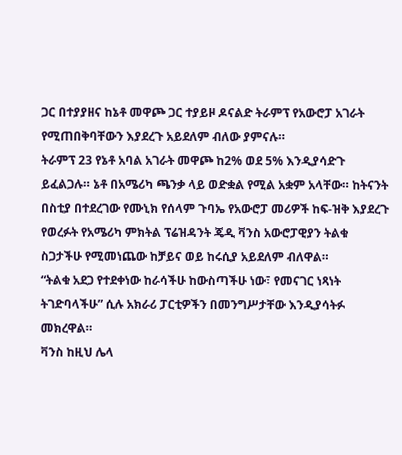ጋር በተያያዘና ከኔቶ መዋጮ ጋር ተያይዞ ዶናልድ ትራምፕ የአውሮፓ አገራት የሚጠበቅባቸውን እያደረጉ አይደለም ብለው ያምናሉ።
ትራምፕ 23 የኔቶ አባል አገራት መዋጮ ከ2% ወደ 5% እንዲያሳድጉ ይፈልጋሉ። ኔቶ በአሜሪካ ጫንቃ ላይ ወድቋል የሚል አቋም አላቸው። ከትናንት በስቲያ በተደረገው የሙኒክ የሰላም ጉባኤ የአውሮፓ መሪዎች ከፍ-ዝቅ እያደረጉ የወረፉት የአሜሪካ ምክትል ፕሬዝዳንት ጄዲ ቫንስ አውሮፓዊያን ትልቁ ስጋታችሁ የሚመነጨው ከቻይና ወይ ከሩሲያ አይደለም ብለዋል።
“ትልቁ አደጋ የተደቀነው ከራሳችሁ ከውስጣችሁ ነው፣ የመናገር ነጻነት ትገድባላችሁ” ሲሉ አክራሪ ፓርቲዎችን በመንግሥታቸው እንዲያሳትፉ መክረዋል።
ቫንስ ከዚህ ሌላ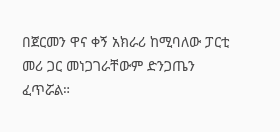በጀርመን ዋና ቀኝ አክራሪ ከሚባለው ፓርቲ መሪ ጋር መነጋገራቸውም ድንጋጤን ፈጥሯል።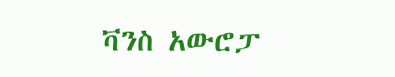ቫንስ አውሮፓ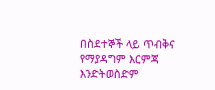በስደተኞች ላይ ጥብቅና የማያዳግም እርምጃ እንድትወስድም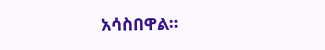አሳስበዋል።